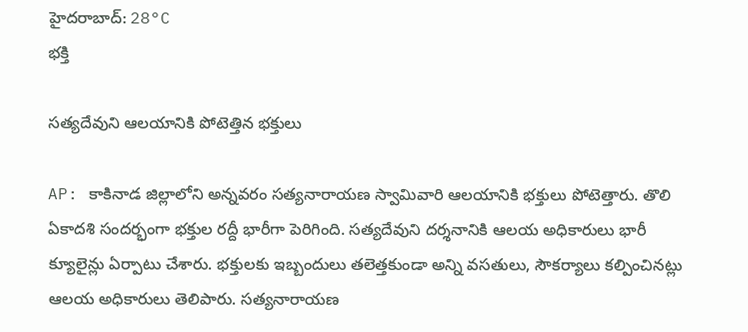హైదరాబాద్: 28°C
భక్తి

సత్యదేవుని ఆలయానికి పోటెత్తిన భక్తులు

AP: కాకినాడ జిల్లాలోని అన్నవరం సత్యనారాయణ స్వామివారి ఆలయానికి భక్తులు పోటెత్తారు. తొలి ఏకాదశి సందర్భంగా భక్తుల రద్దీ భారీగా పెరిగింది. సత్యదేవుని దర్శనానికి ఆలయ అధికారులు భారీ క్యూలైన్లు ఏర్పాటు చేశారు. భక్తులకు ఇబ్బందులు తలెత్తకుండా అన్ని వసతులు, సౌకర్యాలు కల్పించినట్లు ఆలయ అధికారులు తెలిపారు. సత్యనారాయణ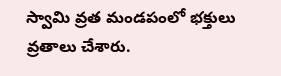స్వామి వ్రత మండపంలో భక్తులు వ్రతాలు చేశారు.